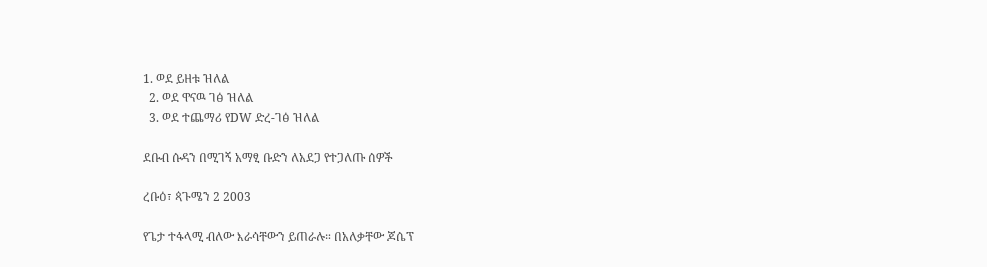1. ወደ ይዘቱ ዝለል
  2. ወደ ዋናዉ ገፅ ዝለል
  3. ወደ ተጨማሪ የDW ድረ-ገፅ ዝለል

ደቡብ ሱዳን በሚገኝ አማፂ ቡድን ለአደጋ የተጋለጡ ሰዎች

ረቡዕ፣ ጳጉሜን 2 2003

የጌታ ተፋላሚ ብለው እራሳቸውን ይጠራሉ። በአለቃቸው ጆሴፕ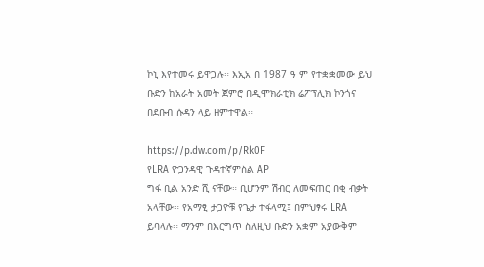ኮኒ እየተመሩ ይዋጋሉ። እኢአ በ 1987 ዓ ም የተቋቋመው ይህ ቡድን ከአራት አመት ጀምሮ በዲሞክራቲክ ሬፖፕሊክ ኮንጎና በደቡብ ሱዳን ላይ ዘምተዋል።

https://p.dw.com/p/Rk0F
የLRA ዮጋንዳዊ ጉዳተኛምስል AP
ግፋ ቢል አንድ ሺ ናቸው። ቢሆንም ሽብር ለመፍጠር በቂ ብቃት አላቸው። የአማፂ ታጋዮቹ የጌታ ተፋላሚ፤ በምህፃሩ LRA ይባላሉ። ማንም በእርግጥ ስለዚህ ቡድን አቋም አያውቅም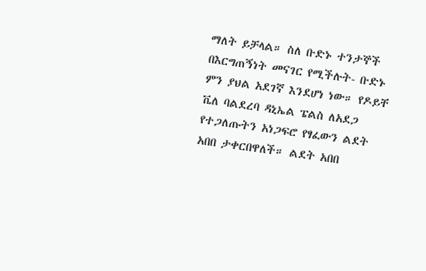ማለት ይቻላል። ስለ ቡድኑ ተንታኞች በእርግጠኝነት መናገር የሚችሉት- ቡድኑ ምን ያህል አደገኛ እንደሆነ ነው። የዶይቸ ቬለ ባልደረባ ዳኒኤል ፔልስ ለአደጋ የተጋለጡትን አነጋፍሮ የፃፈውን ልደት አበበ ታቀርበዋለች። ልደት አበበ